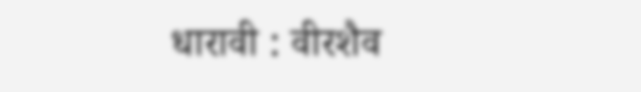धारावी : वीरशैव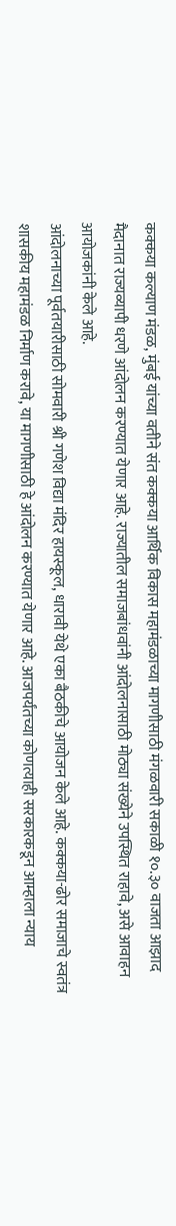कक्कया कल्याण मंडळ, मुंबई यांच्या वतीने संत कक्कया आर्थिक विकास महामंडळाच्या मागणीसाठी मंगळवारी सकाळी १०.३० वाजता आझाद मैदानात राज्यव्यापी धरणे आंदोलन करण्यात येणार आहे. राज्यातील समाजबांधवांनी आंदोलनासाठी मोठ्या संख्येने उपस्थित राहावे, असे आवाहन आयोजकांनी केले आहे.
आंदोलनाच्या पूर्वतयारीसाठी सोमवारी श्री गणेश विद्या मंदिर हायस्कूल, धारावी येथे एका बैठकीचे आयोजन केले आहे. कक्कया-ढोर समाजाचे स्वतंत्र शासकीय महामंडळ निर्माण करावे, या मागणीसाठी हे आंदोलन करण्यात येणार आहे. आजपर्यंतच्या कोणत्याही सरकारकडून आम्हाला न्याय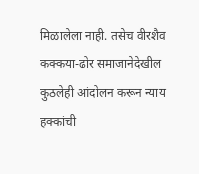मिळालेला नाही. तसेच वीरशैव कक्कया-ढोर समाजानेदेखील कुठलेही आंदोलन करून न्याय हक्कांची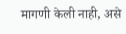मागणी केली नाही, असे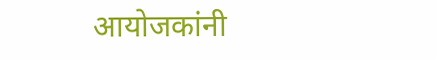आयोजकांनी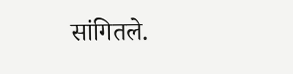सांगितले.